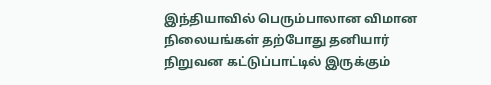இந்தியாவில் பெரும்பாலான விமான நிலையங்கள் தற்போது தனியார் நிறுவன கட்டுப்பாட்டில் இருக்கும்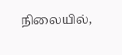நிலையில்,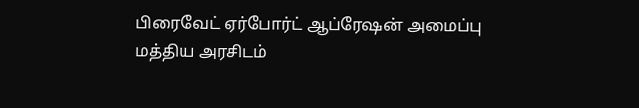பிரைவேட் ஏர்போர்ட் ஆப்ரேஷன் அமைப்பு மத்திய அரசிடம்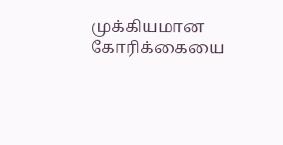முக்கியமான கோரிக்கையை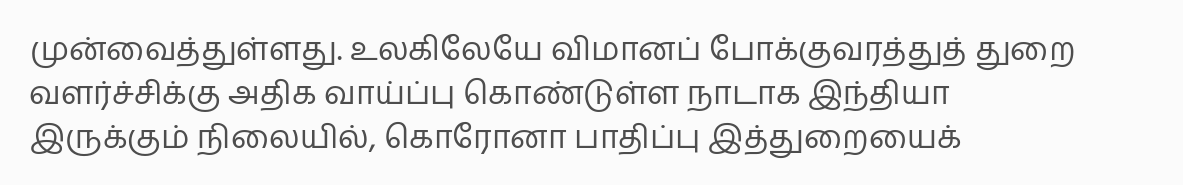முன்வைத்துள்ளது. உலகிலேயே விமானப் போக்குவரத்துத் துறை வளர்ச்சிக்கு அதிக வாய்ப்பு கொண்டுள்ள நாடாக இந்தியா இருக்கும் நிலையில், கொரோனா பாதிப்பு இத்துறையைக்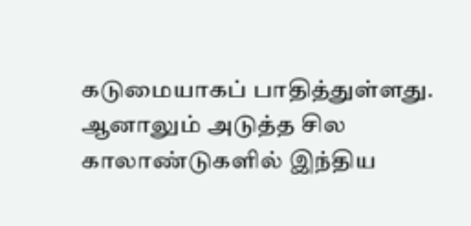கடுமையாகப் பாதித்துள்ளது. ஆனாலும் அடுத்த சில காலாண்டுகளில் இந்திய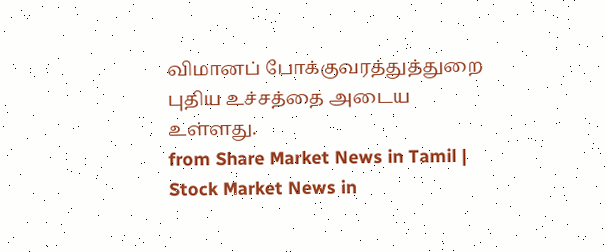விமானப் போக்குவரத்துத்துறை புதிய உச்சத்தை அடைய உள்ளது.
from Share Market News in Tamil | Stock Market News in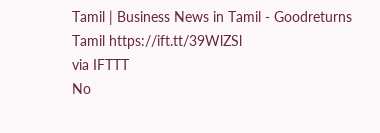Tamil | Business News in Tamil - Goodreturns Tamil https://ift.tt/39WlZSl
via IFTTT
No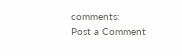comments:
Post a Comment